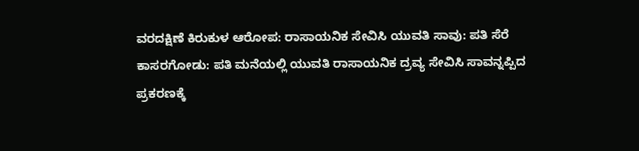ವರದಕ್ಷಿಣೆ ಕಿರುಕುಳ ಆರೋಪ: ರಾಸಾಯನಿಕ ಸೇವಿಸಿ ಯುವತಿ ಸಾವು: ಪತಿ ಸೆರೆ
ಕಾಸರಗೋಡು: ಪತಿ ಮನೆಯಲ್ಲಿ ಯುವತಿ ರಾಸಾಯನಿಕ ದ್ರವ್ಯ ಸೇವಿಸಿ ಸಾವನ್ನಪ್ಪಿದ ಪ್ರಕರಣಕ್ಕೆ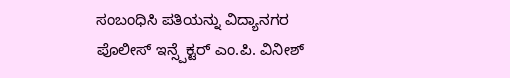ಸಂಬಂಧಿಸಿ ಪತಿಯನ್ನು ವಿದ್ಯಾನಗರ ಪೊಲೀಸ್ ಇನ್ಸ್ಪೆಕ್ಟರ್ ಎಂ.ಪಿ. ವಿನೀಶ್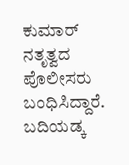ಕುಮಾರ್ ನತೃತ್ವದ ಪೊಲೀಸರು ಬಂಧಿಸಿದ್ದಾರೆ. ಬದಿಯಡ್ಕ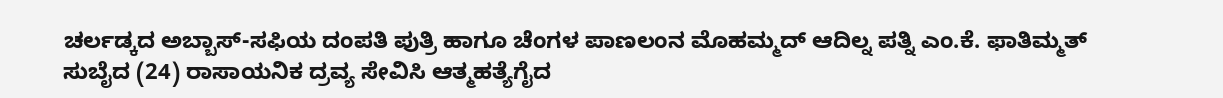ಚರ್ಲಡ್ಕದ ಅಬ್ಬಾಸ್-ಸಫಿಯ ದಂಪತಿ ಪುತ್ರಿ ಹಾಗೂ ಚೆಂಗಳ ಪಾಣಲಂನ ಮೊಹಮ್ಮದ್ ಆದಿಲ್ನ ಪತ್ನಿ ಎಂ.ಕೆ. ಫಾತಿಮ್ಮತ್ ಸುಬೈದ (24) ರಾಸಾಯನಿಕ ದ್ರವ್ಯ ಸೇವಿಸಿ ಆತ್ಮಹತ್ಯೆಗೈದ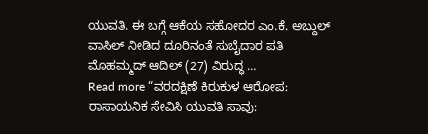ಯುವತಿ. ಈ ಬಗ್ಗೆ ಆಕೆಯ ಸಹೋದರ ಎಂ.ಕೆ. ಅಬ್ದುಲ್ ವಾಸಿಲ್ ನೀಡಿದ ದೂರಿನಂತೆ ಸುಬೈದಾರ ಪತಿ ಮೊಹಮ್ಮದ್ ಆದಿಲ್ (27) ವಿರುದ್ಧ …
Read more “ವರದಕ್ಷಿಣೆ ಕಿರುಕುಳ ಆರೋಪ: ರಾಸಾಯನಿಕ ಸೇವಿಸಿ ಯುವತಿ ಸಾವು: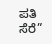ಪತಿ ಸೆರೆ”